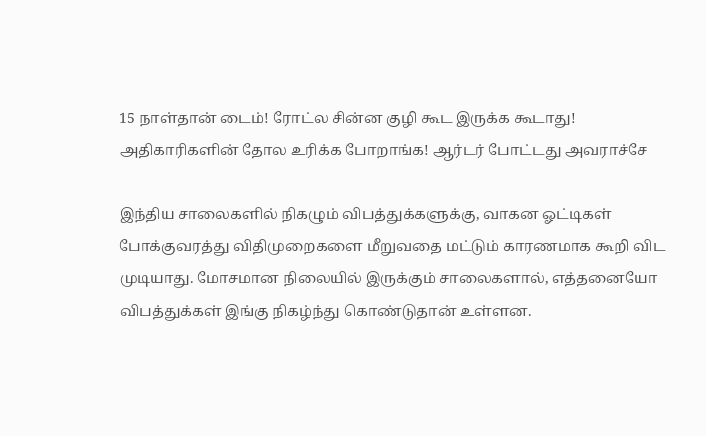15 நாள்தான் டைம்! ரோட்ல சின்ன குழி கூட இருக்க கூடாது! அதிகாரிகளின் தோல உரிக்க போறாங்க! ஆர்டர் போட்டது அவராச்சே

இந்திய சாலைகளில் நிகழும் விபத்துக்களுக்கு, வாகன ஓட்டிகள் போக்குவரத்து விதிமுறைகளை மீறுவதை மட்டும் காரணமாக கூறி விட முடியாது. மோசமான நிலையில் இருக்கும் சாலைகளால், எத்தனையோ விபத்துக்கள் இங்கு நிகழ்ந்து கொண்டுதான் உள்ளன.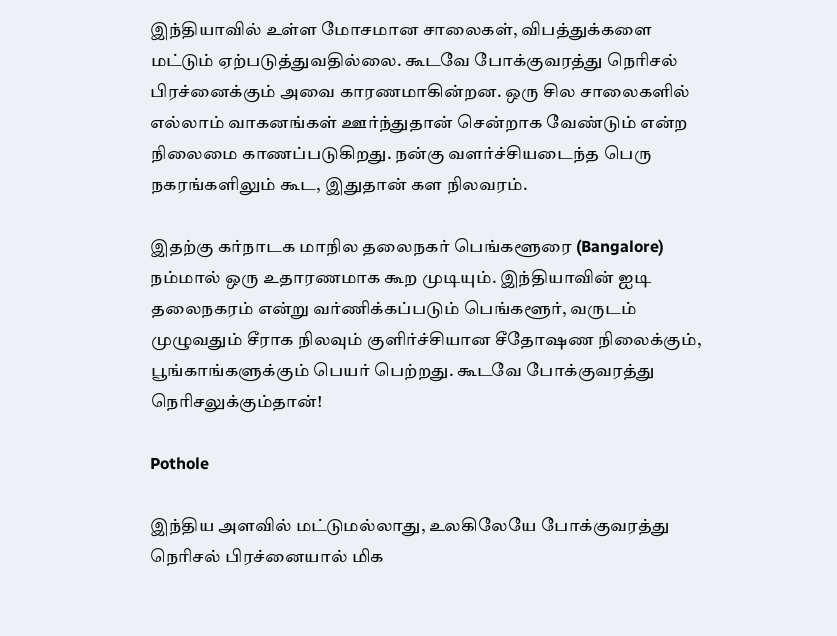இந்தியாவில் உள்ள மோசமான சாலைகள், விபத்துக்களை மட்டும் ஏற்படுத்துவதில்லை. கூடவே போக்குவரத்து நெரிசல் பிரச்னைக்கும் அவை காரணமாகின்றன. ஒரு சில சாலைகளில் எல்லாம் வாகனங்கள் ஊர்ந்துதான் சென்றாக வேண்டும் என்ற நிலைமை காணப்படுகிறது. நன்கு வளர்ச்சியடைந்த பெரு நகரங்களிலும் கூட, இதுதான் கள நிலவரம்.

இதற்கு கர்நாடக மாநில தலைநகர் பெங்களூரை (Bangalore) நம்மால் ஒரு உதாரணமாக கூற முடியும். இந்தியாவின் ஐடி தலைநகரம் என்று வர்ணிக்கப்படும் பெங்களூர், வருடம் முழுவதும் சீராக நிலவும் குளிர்ச்சியான சீதோஷண நிலைக்கும், பூங்காங்களுக்கும் பெயர் பெற்றது. கூடவே போக்குவரத்து நெரிசலுக்கும்தான்!

Pothole

இந்திய அளவில் மட்டுமல்லாது, உலகிலேயே போக்குவரத்து நெரிசல் பிரச்னையால் மிக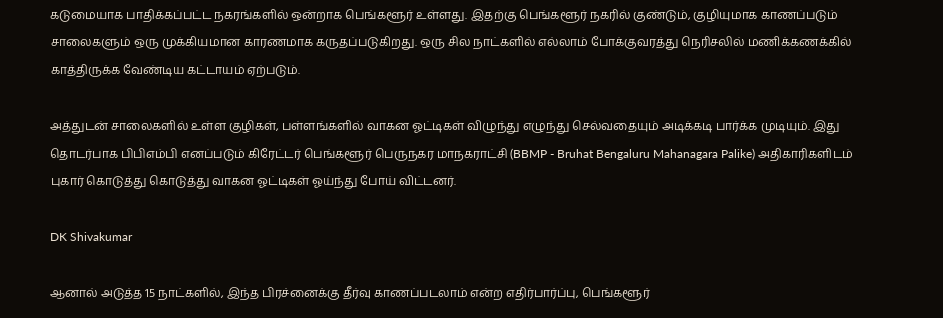கடுமையாக பாதிக்கப்பட்ட நகரங்களில் ஒன்றாக பெங்களூர் உள்ளது. இதற்கு பெங்களூர் நகரில் குண்டும், குழியுமாக காணப்படும் சாலைகளும் ஒரு முக்கியமான காரணமாக கருதப்படுகிறது. ஒரு சில நாட்களில் எல்லாம் போக்குவரத்து நெரிசலில் மணிக்கணக்கில் காத்திருக்க வேண்டிய கட்டாயம் ஏற்படும்.

அத்துடன் சாலைகளில் உள்ள குழிகள், பள்ளங்களில் வாகன ஓட்டிகள் விழுந்து எழுந்து செல்வதையும் அடிக்கடி பார்க்க முடியும். இது தொடர்பாக பிபிஎம்பி எனப்படும் கிரேட்டர் பெங்களூர் பெருநகர மாநகராட்சி (BBMP - Bruhat Bengaluru Mahanagara Palike) அதிகாரிகளிடம் புகார் கொடுத்து கொடுத்து வாகன ஓட்டிகள் ஓய்ந்து போய் விட்டனர்.

DK Shivakumar

ஆனால் அடுத்த 15 நாட்களில், இந்த பிரச்னைக்கு தீர்வு காணப்படலாம் என்ற எதிர்பார்ப்பு, பெங்களூர்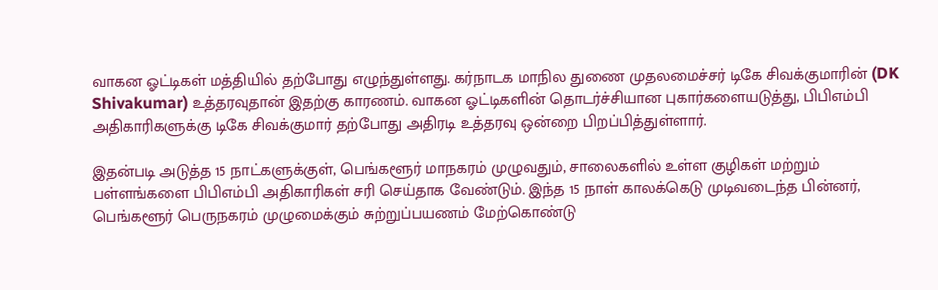வாகன ஓட்டிகள் மத்தியில் தற்போது எழுந்துள்ளது. கர்நாடக மாநில துணை முதலமைச்சர் டிகே சிவக்குமாரின் (DK Shivakumar) உத்தரவுதான் இதற்கு காரணம். வாகன ஓட்டிகளின் தொடர்ச்சியான புகார்களையடுத்து, பிபிஎம்பி அதிகாரிகளுக்கு டிகே சிவக்குமார் தற்போது அதிரடி உத்தரவு ஒன்றை பிறப்பித்துள்ளார்.

இதன்படி அடுத்த 15 நாட்களுக்குள், பெங்களூர் மாநகரம் முழுவதும், சாலைகளில் உள்ள குழிகள் மற்றும் பள்ளங்களை பிபிஎம்பி அதிகாரிகள் சரி செய்தாக வேண்டும். இந்த 15 நாள் காலக்கெடு முடிவடைந்த பின்னர், பெங்களூர் பெருநகரம் முழுமைக்கும் சுற்றுப்பயணம் மேற்கொண்டு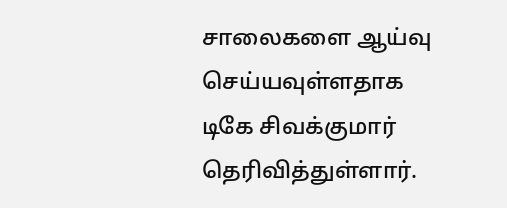சாலைகளை ஆய்வு செய்யவுள்ளதாக டிகே சிவக்குமார் தெரிவித்துள்ளார்.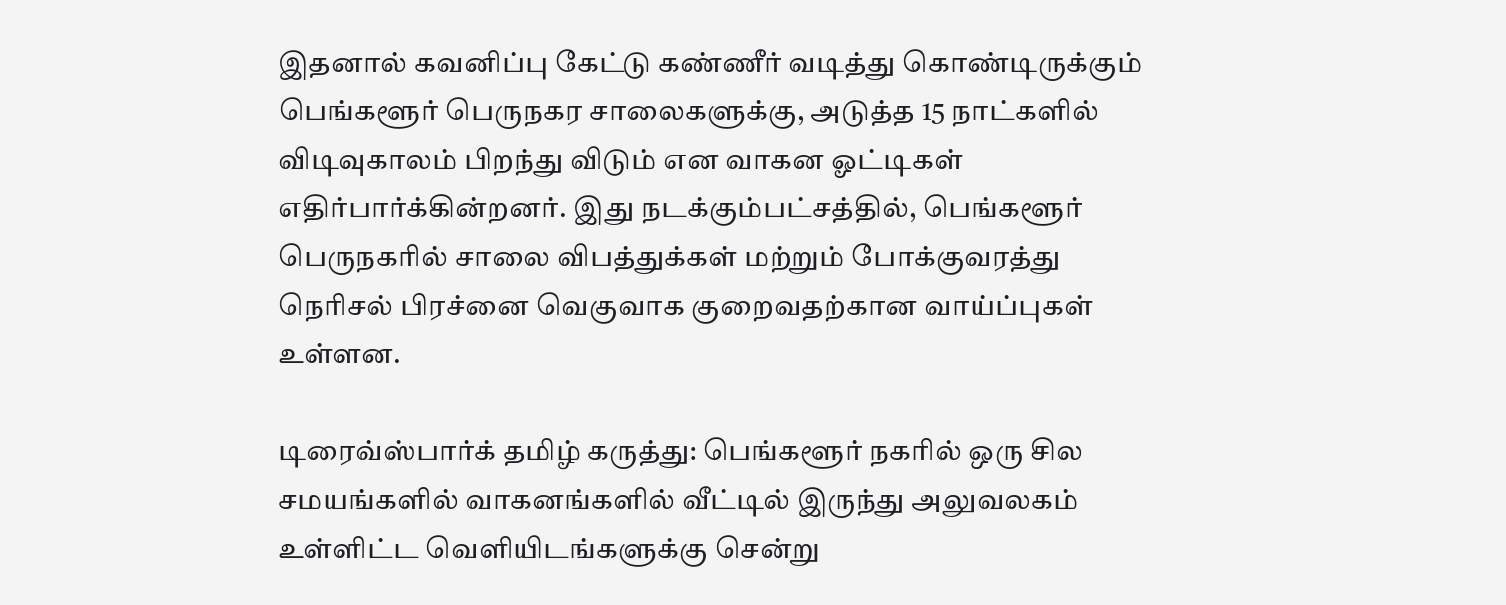இதனால் கவனிப்பு கேட்டு கண்ணீர் வடித்து கொண்டிருக்கும் பெங்களூர் பெருநகர சாலைகளுக்கு, அடுத்த 15 நாட்களில் விடிவுகாலம் பிறந்து விடும் என வாகன ஓட்டிகள் எதிர்பார்க்கின்றனர். இது நடக்கும்பட்சத்தில், பெங்களூர் பெருநகரில் சாலை விபத்துக்கள் மற்றும் போக்குவரத்து நெரிசல் பிரச்னை வெகுவாக குறைவதற்கான வாய்ப்புகள் உள்ளன.

டிரைவ்ஸ்பார்க் தமிழ் கருத்து: பெங்களூர் நகரில் ஒரு சில சமயங்களில் வாகனங்களில் வீட்டில் இருந்து அலுவலகம் உள்ளிட்ட வெளியிடங்களுக்கு சென்று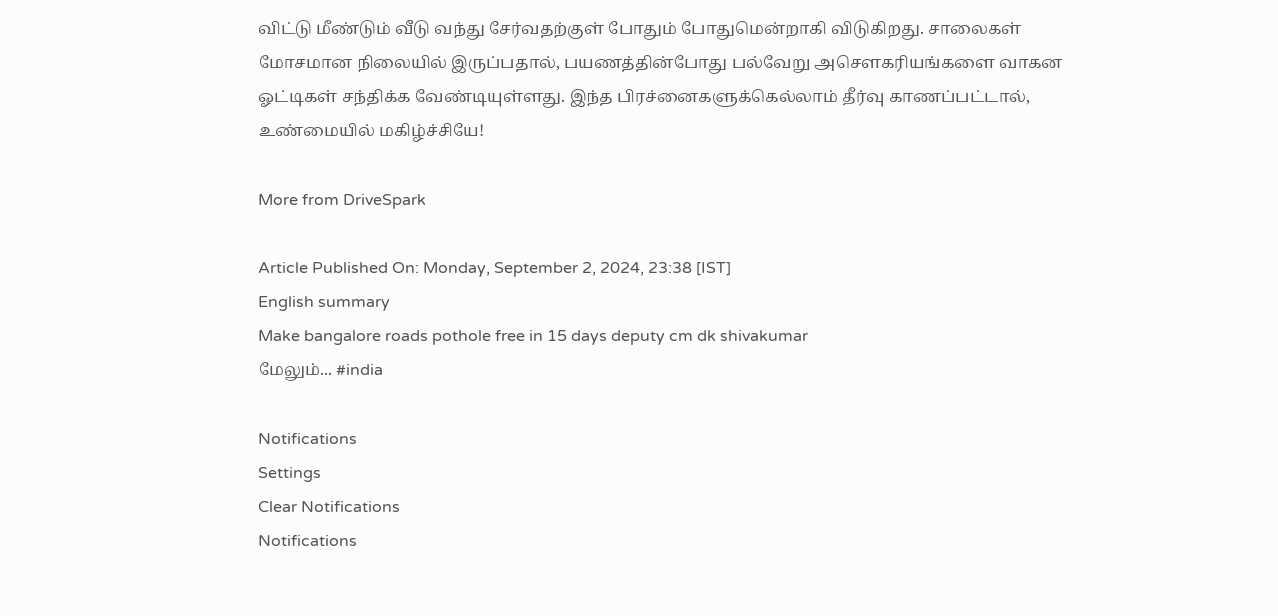விட்டு மீண்டும் வீடு வந்து சேர்வதற்குள் போதும் போதுமென்றாகி விடுகிறது. சாலைகள் மோசமான நிலையில் இருப்பதால், பயணத்தின்போது பல்வேறு அசௌகரியங்களை வாகன ஓட்டிகள் சந்திக்க வேண்டியுள்ளது. இந்த பிரச்னைகளுக்கெல்லாம் தீர்வு காணப்பட்டால், உண்மையில் மகிழ்ச்சியே!

More from DriveSpark

Article Published On: Monday, September 2, 2024, 23:38 [IST]
English summary
Make bangalore roads pothole free in 15 days deputy cm dk shivakumar
மேலும்... #india

Notifications
Settings
Clear Notifications
Notifications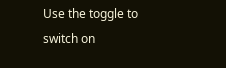Use the toggle to switch on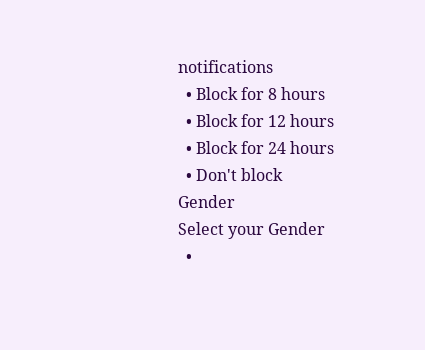notifications
  • Block for 8 hours
  • Block for 12 hours
  • Block for 24 hours
  • Don't block
Gender
Select your Gender
  •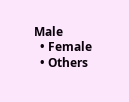Male
  • Female
  • Others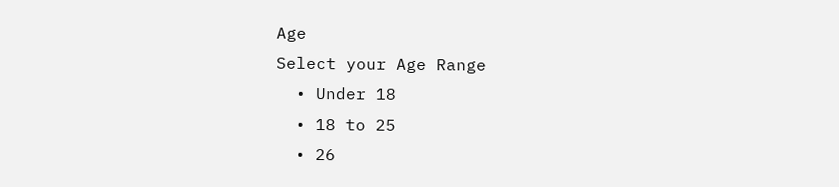Age
Select your Age Range
  • Under 18
  • 18 to 25
  • 26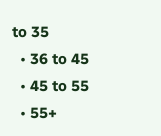to 35
  • 36 to 45
  • 45 to 55
  • 55+